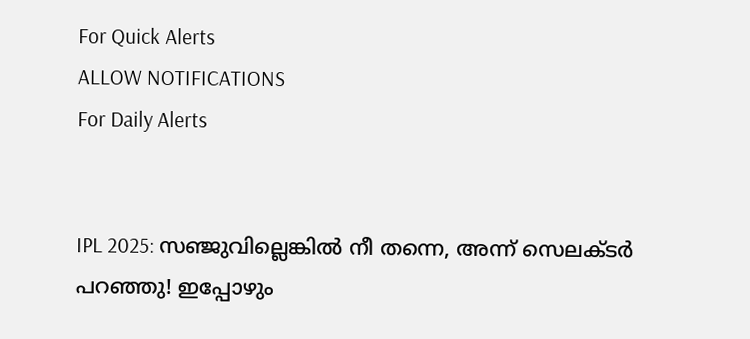For Quick Alerts
ALLOW NOTIFICATIONS
For Daily Alerts


IPL 2025: സഞ്ജുവില്ലെങ്കില്‍ നീ തന്നെ, അന്ന് സെലക്ടര്‍ പറഞ്ഞു! ഇപ്പോഴും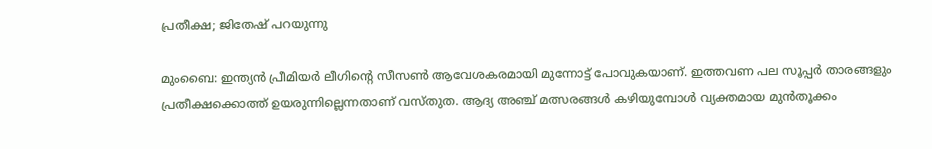പ്രതീക്ഷ; ജിതേഷ് പറയുന്നു

മുംബൈ: ഇന്ത്യന്‍ പ്രീമിയര്‍ ലീഗിന്റെ സീസണ്‍ ആവേശകരമായി മുന്നോട്ട് പോവുകയാണ്. ഇത്തവണ പല സൂപ്പര്‍ താരങ്ങളും പ്രതീക്ഷക്കൊത്ത് ഉയരുന്നില്ലെന്നതാണ് വസ്തുത. ആദ്യ അഞ്ച് മത്സരങ്ങള്‍ കഴിയുമ്പോള്‍ വ്യക്തമായ മുന്‍തൂക്കം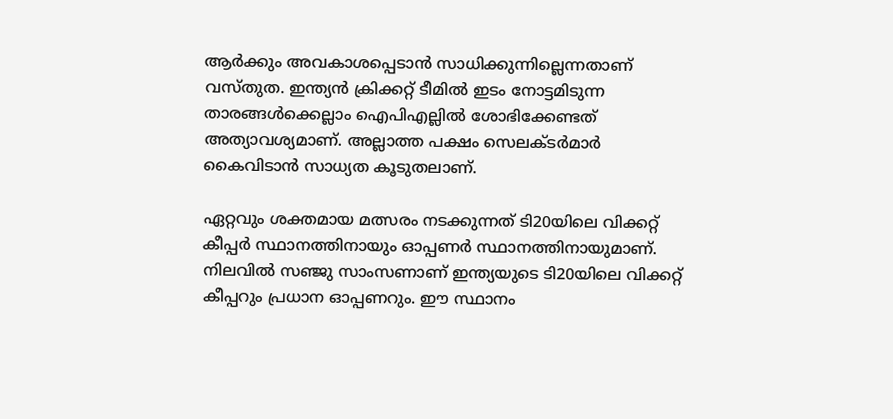ആര്‍ക്കും അവകാശപ്പെടാന്‍ സാധിക്കുന്നില്ലെന്നതാണ് വസ്തുത. ഇന്ത്യന്‍ ക്രിക്കറ്റ് ടീമില്‍ ഇടം നോട്ടമിടുന്ന താരങ്ങള്‍ക്കെല്ലാം ഐപിഎല്ലില്‍ ശോഭിക്കേണ്ടത് അത്യാവശ്യമാണ്. അല്ലാത്ത പക്ഷം സെലക്ടര്‍മാര്‍ കൈവിടാന്‍ സാധ്യത കൂടുതലാണ്.

ഏറ്റവും ശക്തമായ മത്സരം നടക്കുന്നത് ടി20യിലെ വിക്കറ്റ് കീപ്പര്‍ സ്ഥാനത്തിനായും ഓപ്പണര്‍ സ്ഥാനത്തിനായുമാണ്. നിലവില്‍ സഞ്ജു സാംസണാണ് ഇന്ത്യയുടെ ടി20യിലെ വിക്കറ്റ് കീപ്പറും പ്രധാന ഓപ്പണറും. ഈ സ്ഥാനം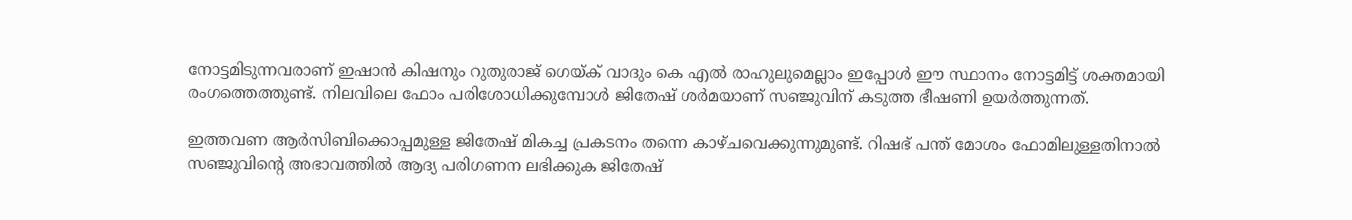നോട്ടമിടുന്നവരാണ് ഇഷാന്‍ കിഷനും റുതുരാജ് ഗെയ്ക് വാദും കെ എല്‍ രാഹുലുമെല്ലാം ഇപ്പോള്‍ ഈ സ്ഥാനം നോട്ടമിട്ട് ശക്തമായി രംഗത്തെത്തുണ്ട്. നിലവിലെ ഫോം പരിശോധിക്കുമ്പോള്‍ ജിതേഷ് ശര്‍മയാണ് സഞ്ജുവിന് കടുത്ത ഭീഷണി ഉയര്‍ത്തുന്നത്.

ഇത്തവണ ആര്‍സിബിക്കൊപ്പമുള്ള ജിതേഷ് മികച്ച പ്രകടനം തന്നെ കാഴ്ചവെക്കുന്നുമുണ്ട്. റിഷഭ് പന്ത് മോശം ഫോമിലുള്ളതിനാല്‍ സഞ്ജുവിന്റെ അഭാവത്തില്‍ ആദ്യ പരിഗണന ലഭിക്കുക ജിതേഷ്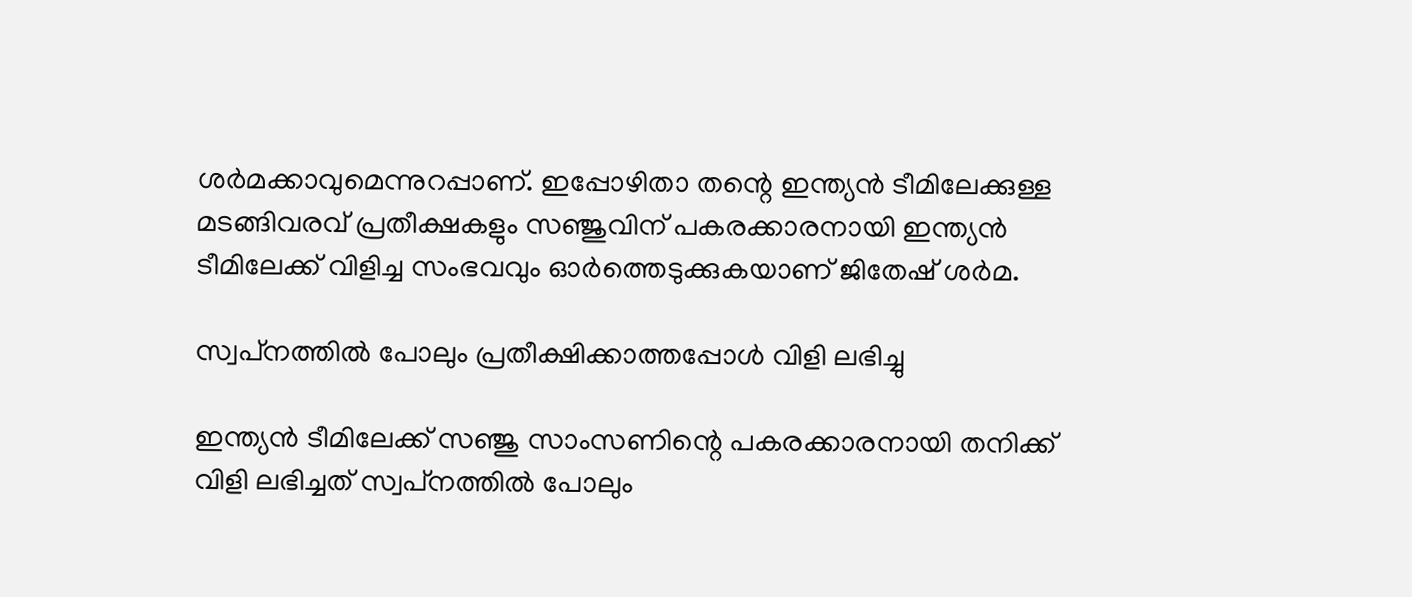ശര്‍മക്കാവുമെന്നുറപ്പാണ്. ഇപ്പോഴിതാ തന്റെ ഇന്ത്യന്‍ ടീമിലേക്കുള്ള മടങ്ങിവരവ് പ്രതീക്ഷകളും സഞ്ജുവിന് പകരക്കാരനായി ഇന്ത്യന്‍ ടീമിലേക്ക് വിളിച്ച സംഭവവും ഓര്‍ത്തെടുക്കുകയാണ് ജിതേഷ് ശര്‍മ.

സ്വപ്‌നത്തില്‍ പോലും പ്രതീക്ഷിക്കാത്തപ്പോള്‍ വിളി ലഭിച്ചു

ഇന്ത്യന്‍ ടീമിലേക്ക് സഞ്ജു സാംസണിന്റെ പകരക്കാരനായി തനിക്ക് വിളി ലഭിച്ചത് സ്വപ്‌നത്തില്‍ പോലും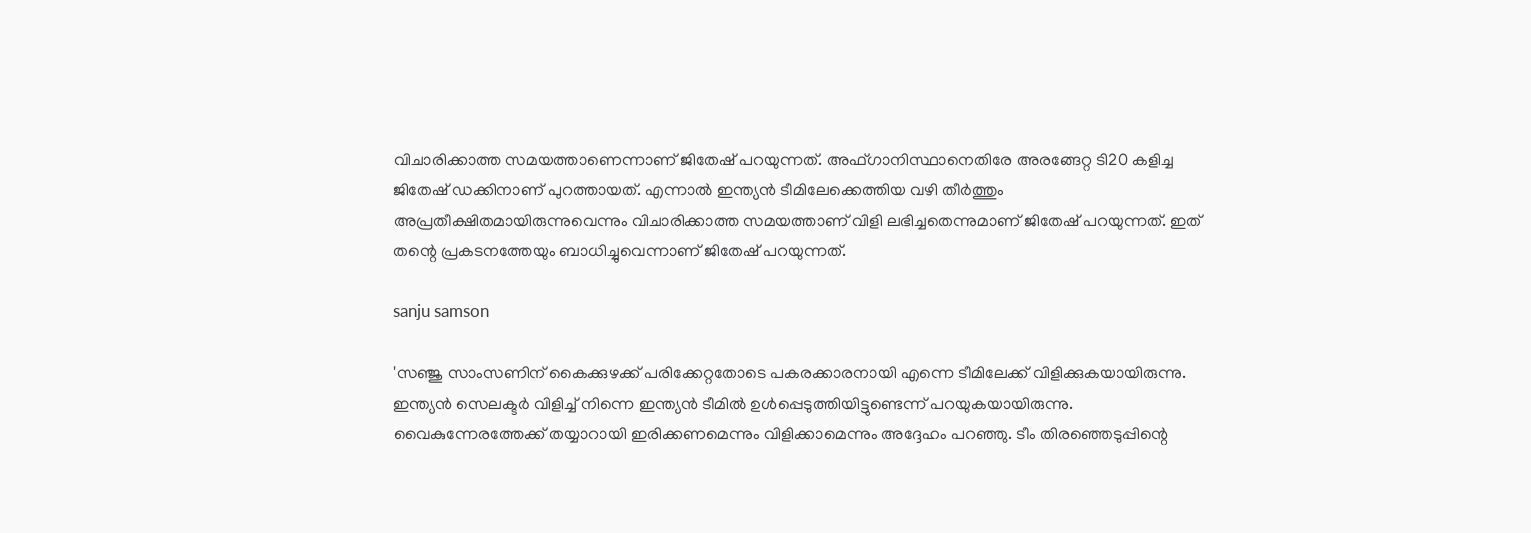വിചാരിക്കാത്ത സമയത്താണെന്നാണ് ജിതേഷ് പറയുന്നത്. അഫ്ഗാനിസ്ഥാനെതിരേ അരങ്ങേറ്റ ടി20 കളിച്ച ജിതേഷ് ഡക്കിനാണ് പുറത്തായത്. എന്നാല്‍ ഇന്ത്യന്‍ ടീമിലേക്കെത്തിയ വഴി തീര്‍ത്തും അപ്രതീക്ഷിതമായിരുന്നുവെന്നും വിചാരിക്കാത്ത സമയത്താണ് വിളി ലഭിച്ചതെന്നുമാണ് ജിതേഷ് പറയുന്നത്. ഇത് തന്റെ പ്രകടനത്തേയും ബാധിച്ചുവെന്നാണ് ജിതേഷ് പറയുന്നത്.

sanju samson

'സഞ്ജു സാംസണിന് കൈക്കുഴക്ക് പരിക്കേറ്റതോടെ പകരക്കാരനായി എന്നെ ടീമിലേക്ക് വിളിക്കുകയായിരുന്നു. ഇന്ത്യന്‍ സെലക്ടര്‍ വിളിച്ച് നിന്നെ ഇന്ത്യന്‍ ടീമില്‍ ഉള്‍പ്പെടുത്തിയിട്ടുണ്ടെന്ന് പറയുകയായിരുന്നു. വൈകുന്നേരത്തേക്ക് തയ്യാറായി ഇരിക്കണമെന്നും വിളിക്കാമെന്നും അദ്ദേഹം പറഞ്ഞു. ടീം തിരഞ്ഞെടുപ്പിന്റെ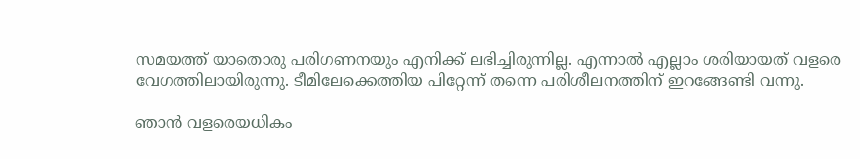സമയത്ത് യാതൊരു പരിഗണനയും എനിക്ക് ലഭിച്ചിരുന്നില്ല. എന്നാല്‍ എല്ലാം ശരിയായത് വളരെ വേഗത്തിലായിരുന്നു. ടീമിലേക്കെത്തിയ പിറ്റേന്ന് തന്നെ പരിശീലനത്തിന് ഇറങ്ങേണ്ടി വന്നു.

ഞാന്‍ വളരെയധികം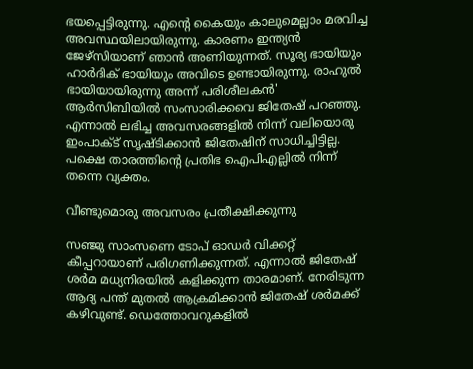ഭയപ്പെട്ടിരുന്നു. എന്റെ കൈയും കാലുമെല്ലാം മരവിച്ച അവസ്ഥയിലായിരുന്നു. കാരണം ഇന്ത്യന്‍ ജേഴ്‌സിയാണ് ഞാന്‍ അണിയുന്നത്. സൂര്യ ഭായിയും ഹാര്‍ദിക് ഭായിയും അവിടെ ഉണ്ടായിരുന്നു. രാഹുല്‍ ഭായിയായിരുന്നു അന്ന് പരിശീലകന്‍' ആര്‍സിബിയില്‍ സംസാരിക്കവെ ജിതേഷ് പറഞ്ഞു. എന്നാല്‍ ലഭിച്ച അവസരങ്ങളില്‍ നിന്ന് വലിയൊരു ഇംപാക്ട് സൃഷ്ടിക്കാന്‍ ജിതേഷിന് സാധിച്ചിട്ടില്ല. പക്ഷെ താരത്തിന്റെ പ്രതിഭ ഐപിഎല്ലില്‍ നിന്ന് തന്നെ വ്യക്തം.

വീണ്ടുമൊരു അവസരം പ്രതീക്ഷിക്കുന്നു

സഞ്ജു സാംസണെ ടോപ് ഓഡര്‍ വിക്കറ്റ് കീപ്പറായാണ് പരിഗണിക്കുന്നത്. എന്നാല്‍ ജിതേഷ് ശര്‍മ മധ്യനിരയില്‍ കളിക്കുന്ന താരമാണ്. നേരിടുന്ന ആദ്യ പന്ത് മുതല്‍ ആക്രമിക്കാന്‍ ജിതേഷ് ശര്‍മക്ക് കഴിവുണ്ട്. ഡെത്തോവറുകളില്‍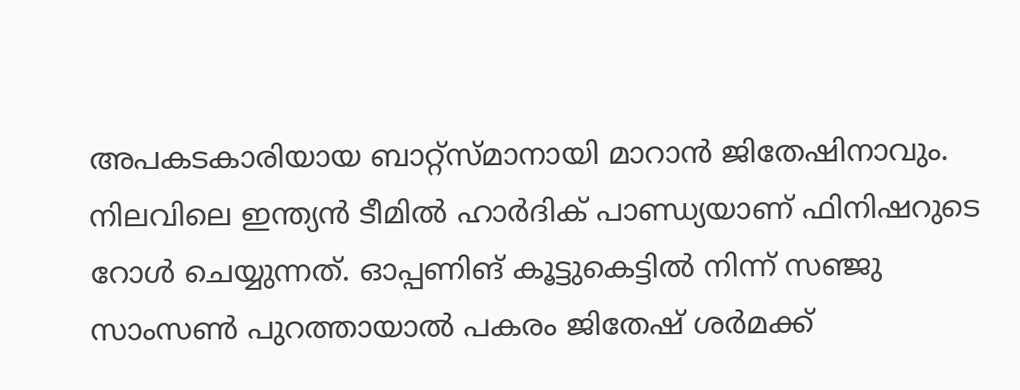അപകടകാരിയായ ബാറ്റ്‌സ്മാനായി മാറാന്‍ ജിതേഷിനാവും. നിലവിലെ ഇന്ത്യന്‍ ടീമില്‍ ഹാര്‍ദിക് പാണ്ഡ്യയാണ് ഫിനിഷറുടെ റോള്‍ ചെയ്യുന്നത്. ഓപ്പണിങ് കൂട്ടുകെട്ടില്‍ നിന്ന് സഞ്ജു സാംസണ്‍ പുറത്തായാല്‍ പകരം ജിതേഷ് ശര്‍മക്ക്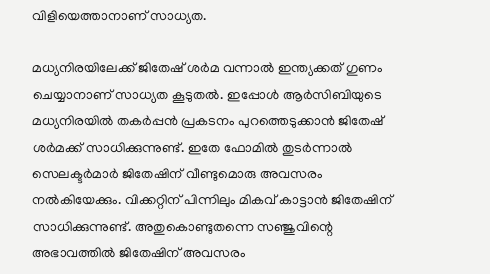വിളിയെത്താനാണ് സാധ്യത.

മധ്യനിരയിലേക്ക് ജിതേഷ് ശര്‍മ വന്നാല്‍ ഇന്ത്യക്കത് ഗുണം ചെയ്യാനാണ് സാധ്യത കൂടുതല്‍. ഇപ്പോള്‍ ആര്‍സിബിയുടെ മധ്യനിരയില്‍ തകര്‍പ്പന്‍ പ്രകടനം പുറത്തെടുക്കാന്‍ ജിതേഷ് ശര്‍മക്ക് സാധിക്കുന്നുണ്ട്. ഇതേ ഫോമില്‍ തുടര്‍ന്നാല്‍ സെലക്ടര്‍മാര്‍ ജിതേഷിന് വീണ്ടുമൊരു അവസരം നല്‍കിയേക്കും. വിക്കറ്റിന് പിന്നിലും മികവ് കാട്ടാന്‍ ജിതേഷിന് സാധിക്കുന്നുണ്ട്. അതുകൊണ്ടുതന്നെ സഞ്ജുവിന്റെ അഭാവത്തില്‍ ജിതേഷിന് അവസരം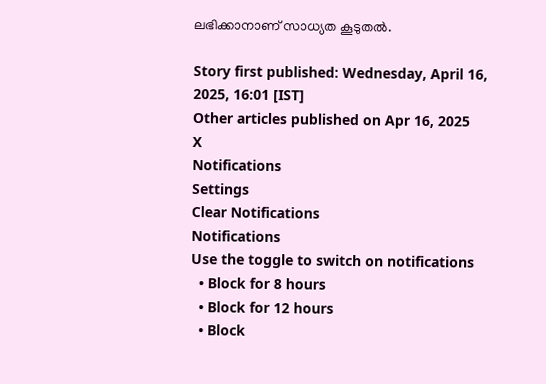ലഭിക്കാനാണ് സാധ്യത കൂടുതല്‍.

Story first published: Wednesday, April 16, 2025, 16:01 [IST]
Other articles published on Apr 16, 2025
X
Notifications
Settings
Clear Notifications
Notifications
Use the toggle to switch on notifications
  • Block for 8 hours
  • Block for 12 hours
  • Block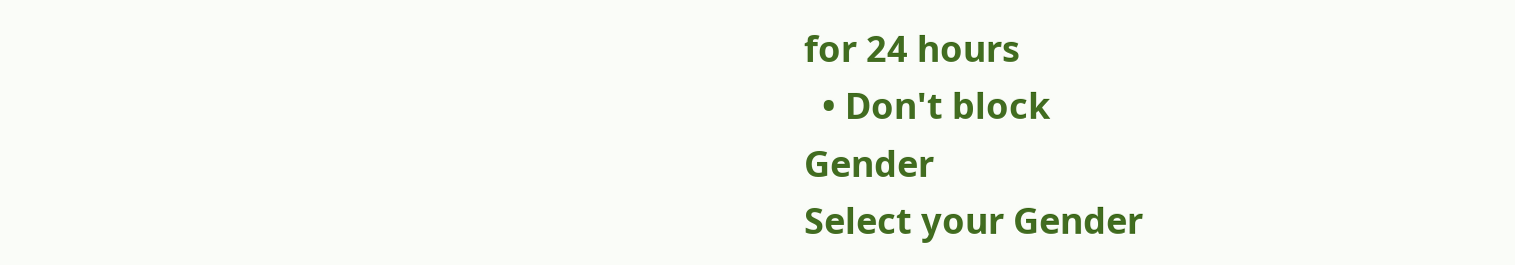for 24 hours
  • Don't block
Gender
Select your Gender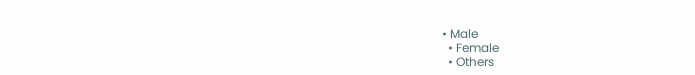• Male
  • Female
  • Others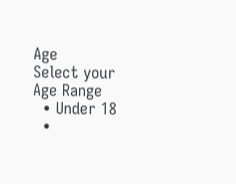Age
Select your Age Range
  • Under 18
  •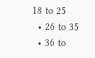18 to 25
  • 26 to 35
  • 36 to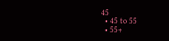45
  • 45 to 55
  • 55+